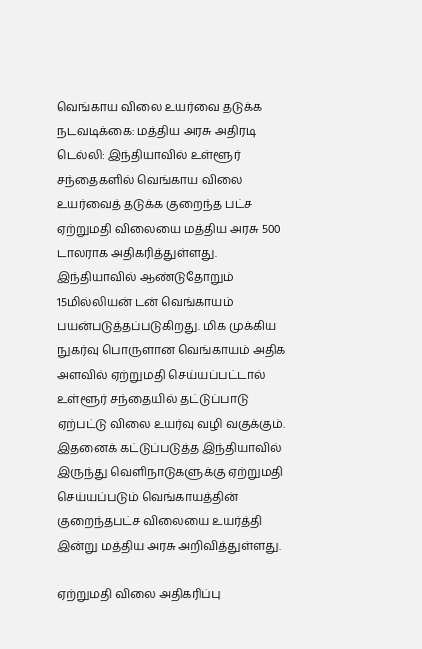வெங்காய விலை உயர்வை தடுக்க நடவடிக்கை: மத்திய அரசு அதிரடி
டெல்லி: இந்தியாவில் உள்ளூர் சந்தைகளில் வெங்காய விலை உயர்வைத் தடுக்க குறைந்த பட்ச ஏற்றுமதி விலையை மத்திய அரசு 500 டாலராக அதிகரித்துள்ளது.
இந்தியாவில் ஆண்டுதோறும் 15மில்லியன் டன் வெங்காயம் பயன்படுத்தப்படுகிறது. மிக முக்கிய நுகர்வு பொருளான வெங்காயம் அதிக அளவில் ஏற்றுமதி செய்யப்பட்டால் உள்ளூர் சந்தையில் தட்டுப்பாடு ஏற்பட்டு விலை உயர்வு வழி வகுக்கும்.
இதனைக் கட்டுப்படுத்த இந்தியாவில் இருந்து வெளிநாடுகளுக்கு ஏற்றுமதி செய்யப்படும் வெங்காயத்தின் குறைந்தபட்ச விலையை உயர்த்தி இன்று மத்திய அரசு அறிவித்துள்ளது.

ஏற்றுமதி விலை அதிகரிப்பு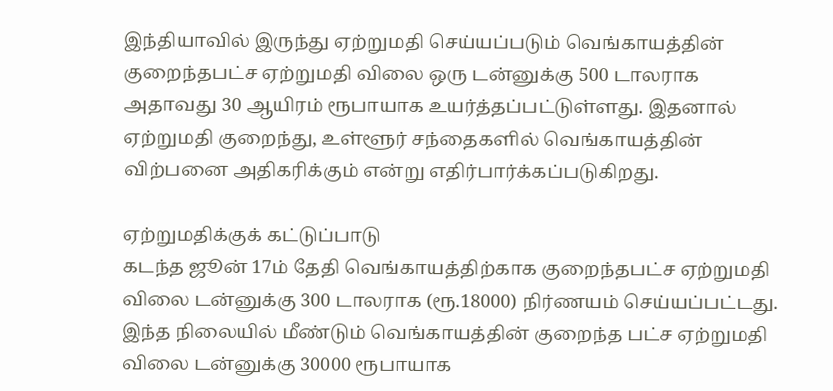இந்தியாவில் இருந்து ஏற்றுமதி செய்யப்படும் வெங்காயத்தின் குறைந்தபட்ச ஏற்றுமதி விலை ஒரு டன்னுக்கு 500 டாலராக அதாவது 30 ஆயிரம் ரூபாயாக உயர்த்தப்பட்டுள்ளது. இதனால் ஏற்றுமதி குறைந்து, உள்ளூர் சந்தைகளில் வெங்காயத்தின் விற்பனை அதிகரிக்கும் என்று எதிர்பார்க்கப்படுகிறது.

ஏற்றுமதிக்குக் கட்டுப்பாடு
கடந்த ஜூன் 17ம் தேதி வெங்காயத்திற்காக குறைந்தபட்ச ஏற்றுமதி விலை டன்னுக்கு 300 டாலராக (ரூ.18000) நிர்ணயம் செய்யப்பட்டது.
இந்த நிலையில் மீண்டும் வெங்காயத்தின் குறைந்த பட்ச ஏற்றுமதி விலை டன்னுக்கு 30000 ரூபாயாக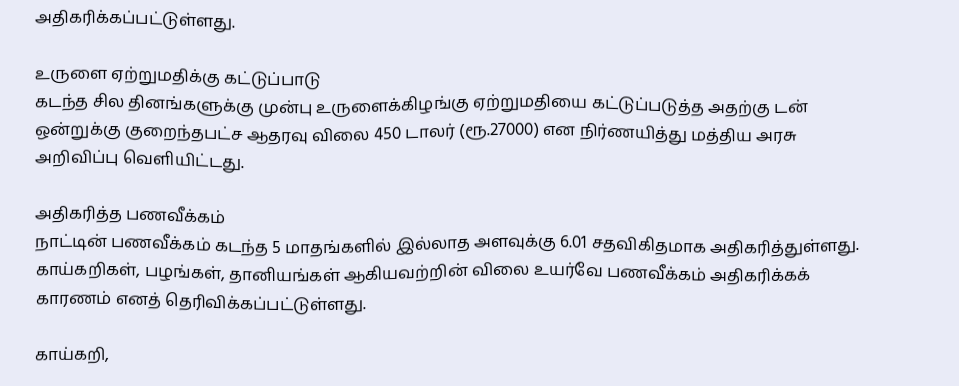அதிகரிக்கப்பட்டுள்ளது.

உருளை ஏற்றுமதிக்கு கட்டுப்பாடு
கடந்த சில தினங்களுக்கு முன்பு உருளைக்கிழங்கு ஏற்றுமதியை கட்டுப்படுத்த அதற்கு டன் ஒன்றுக்கு குறைந்தபட்ச ஆதரவு விலை 450 டாலர் (ரூ.27000) என நிர்ணயித்து மத்திய அரசு அறிவிப்பு வெளியிட்டது.

அதிகரித்த பணவீக்கம்
நாட்டின் பணவீக்கம் கடந்த 5 மாதங்களில் இல்லாத அளவுக்கு 6.01 சதவிகிதமாக அதிகரித்துள்ளது. காய்கறிகள், பழங்கள், தானியங்கள் ஆகியவற்றின் விலை உயர்வே பணவீக்கம் அதிகரிக்கக் காரணம் எனத் தெரிவிக்கப்பட்டுள்ளது.

காய்கறி,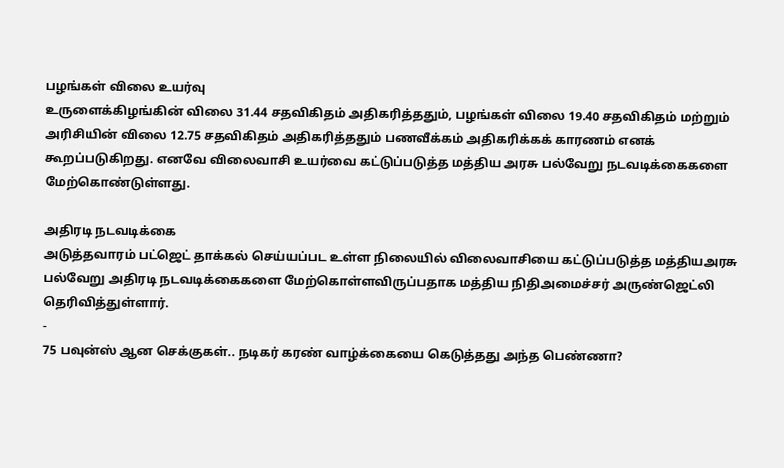பழங்கள் விலை உயர்வு
உருளைக்கிழங்கின் விலை 31.44 சதவிகிதம் அதிகரித்ததும், பழங்கள் விலை 19.40 சதவிகிதம் மற்றும் அரிசியின் விலை 12.75 சதவிகிதம் அதிகரித்ததும் பணவீக்கம் அதிகரிக்கக் காரணம் எனக் கூறப்படுகிறது. எனவே விலைவாசி உயர்வை கட்டுப்படுத்த மத்திய அரசு பல்வேறு நடவடிக்கைகளை மேற்கொண்டுள்ளது.

அதிரடி நடவடிக்கை
அடுத்தவாரம் பட்ஜெட் தாக்கல் செய்யப்பட உள்ள நிலையில் விலைவாசியை கட்டுப்படுத்த மத்தியஅரசு பல்வேறு அதிரடி நடவடிக்கைகளை மேற்கொள்ளவிருப்பதாக மத்திய நிதிஅமைச்சர் அருண்ஜெட்லி தெரிவித்துள்ளார்.
-
75 பவுன்ஸ் ஆன செக்குகள்.. நடிகர் கரண் வாழ்க்கையை கெடுத்தது அந்த பெண்ணா?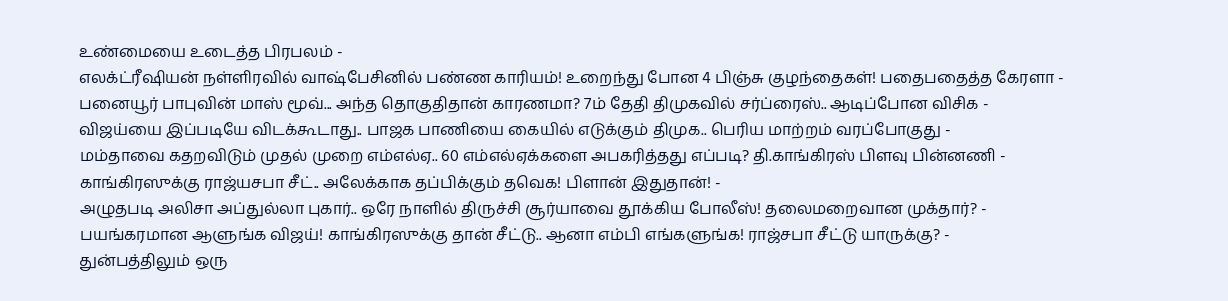உண்மையை உடைத்த பிரபலம் -
எலக்ட்ரீஷியன் நள்ளிரவில் வாஷ்பேசினில் பண்ண காரியம்! உறைந்து போன 4 பிஞ்சு குழந்தைகள்! பதைபதைத்த கேரளா -
பனையூர் பாபுவின் மாஸ் மூவ்... அந்த தொகுதிதான் காரணமா? 7ம் தேதி திமுகவில் சர்ப்ரைஸ்.. ஆடிப்போன விசிக -
விஜய்யை இப்படியே விடக்கூடாது.. பாஜக பாணியை கையில் எடுக்கும் திமுக.. பெரிய மாற்றம் வரப்போகுது -
மம்தாவை கதறவிடும் முதல் முறை எம்எல்ஏ.. 60 எம்எல்ஏக்களை அபகரித்தது எப்படி? தி.காங்கிரஸ் பிளவு பின்னணி -
காங்கிரஸுக்கு ராஜ்யசபா சீட்.. அலேக்காக தப்பிக்கும் தவெக! பிளான் இதுதான்! -
அழுதபடி அலிசா அப்துல்லா புகார்.. ஒரே நாளில் திருச்சி சூர்யாவை தூக்கிய போலீஸ்! தலைமறைவான முக்தார்? -
பயங்கரமான ஆளுங்க விஜய்! காங்கிரஸுக்கு தான் சீட்டு.. ஆனா எம்பி எங்களுங்க! ராஜ்சபா சீட்டு யாருக்கு? -
துன்பத்திலும் ஒரு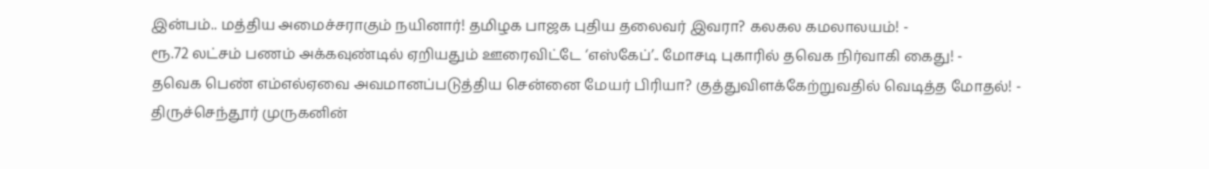இன்பம்.. மத்திய அமைச்சராகும் நயினார்! தமிழக பாஜக புதிய தலைவர் இவரா? கலகல கமலாலயம்! -
ரூ.72 லட்சம் பணம் அக்கவுண்டில் ஏறியதும் ஊரைவிட்டே ‘எஸ்கேப்’.. மோசடி புகாரில் தவெக நிர்வாகி கைது! -
தவெக பெண் எம்எல்ஏவை அவமானப்படுத்திய சென்னை மேயர் பிரியா? குத்துவிளக்கேற்றுவதில் வெடித்த மோதல்! -
திருச்செந்தூர் முருகனின்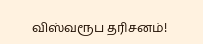விஸ்வரூப தரிசனம்!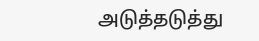அடுத்தடுத்து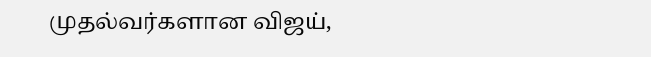முதல்வர்களான விஜய்,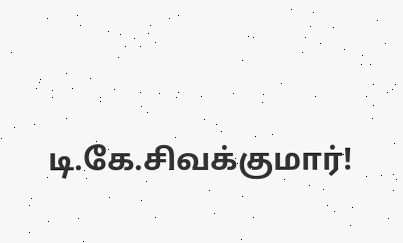டி.கே.சிவக்குமார்!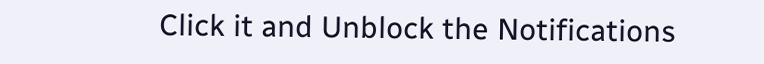Click it and Unblock the Notifications